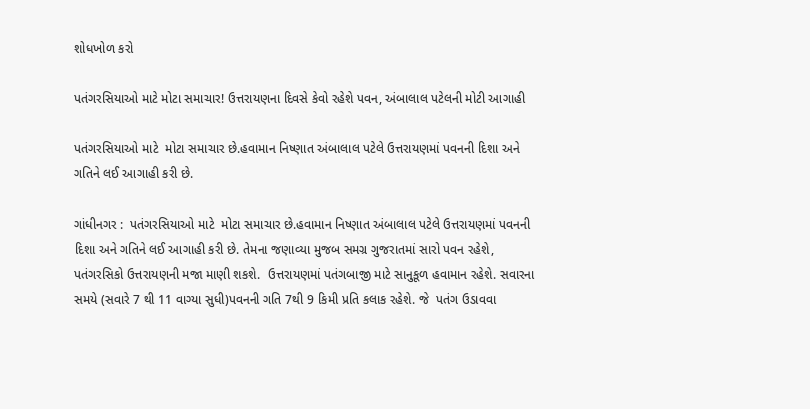શોધખોળ કરો

પતંગરસિયાઓ માટે મોટા સમાચાર! ઉત્તરાયણના દિવસે કેવો રહેશે પવન, અંબાલાલ પટેલની મોટી આગાહી

પતંગરસિયાઓ માટે  મોટા સમાચાર છે.હવામાન નિષ્ણાત અંબાલાલ પટેલે ઉત્તરાયણમાં પવનની દિશા અને ગતિને લઈ આગાહી કરી છે.

ગાંધીનગર :  પતંગરસિયાઓ માટે  મોટા સમાચાર છે.હવામાન નિષ્ણાત અંબાલાલ પટેલે ઉત્તરાયણમાં પવનની દિશા અને ગતિને લઈ આગાહી કરી છે. તેમના જણાવ્યા મુજબ સમગ્ર ગુજરાતમાં સારો પવન રહેશે,   પતંગરસિકો ઉત્તરાયણની મજા માણી શકશે.  ઉત્તરાયણમાં પતંગબાજી માટે સાનુકૂળ હવામાન રહેશે. સવારના સમયે (સવારે 7 થી 11 વાગ્યા સુધી)પવનની ગતિ 7થી 9 કિમી પ્રતિ કલાક રહેશે. જે  પતંગ ઉડાવવા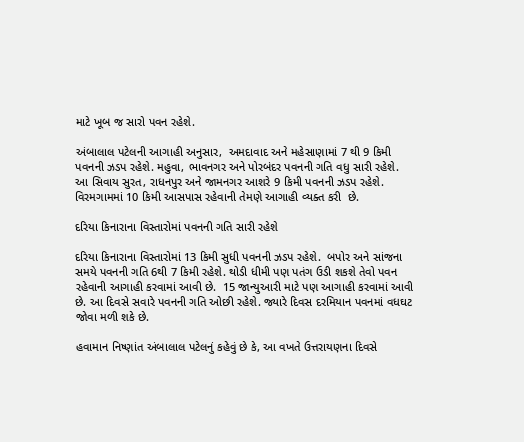માટે ખૂબ જ સારો પવન રહેશે.

અંબાલાલ પટેલની આગાહી અનુસાર,  અમદાવાદ અને મહેસાણામાં 7 થી 9 કિમી પવનની ઝડપ રહેશે. મહુવા, ભાવનગર અને પોરબંદર પવનની ગતિ વધુ સારી રહેશે.  આ સિવાય સુરત, રાધનપુર અને જામનગર આશરે 9 કિમી પવનની ઝડપ રહેશે. વિરમગામમાં 10 કિમી આસપાસ રહેવાની તેમણે આગાહી વ્યક્ત કરી  છે.

દરિયા કિનારાના વિસ્તારોમાં પવનની ગતિ સારી રહેશે

દરિયા કિનારાના વિસ્તારોમાં 13 કિમી સુધી પવનની ઝડપ રહેશે.  બપોર અને સાંજના સમયે પવનની ગતિ 6થી 7 કિમી રહેશે. થોડી ધીમી પણ પતંગ ઉડી શકશે તેવો પવન રહેવાની આગાહી કરવામાં આવી છે.  15 જાન્યુઆરી માટે પણ આગાહી કરવામાં આવી છે. આ દિવસે સવારે પવનની ગતિ ઓછી રહેશે. જ્યારે દિવસ દરમિયાન પવનમાં વધઘટ જોવા મળી શકે છે.

હવામાન નિષ્ણાંત અંબાલાલ પટેલનું કહેવું છે કે, આ વખતે ઉત્તરાયણના દિવસે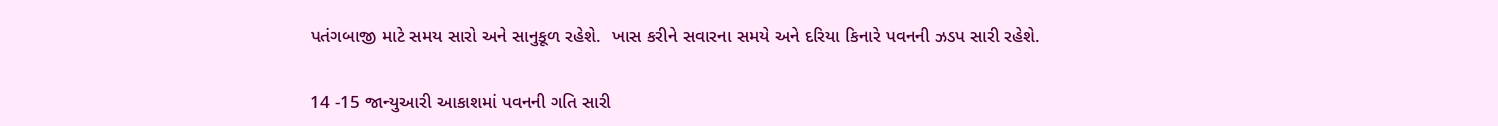પતંગબાજી માટે સમય સારો અને સાનુકૂળ રહેશે.  ખાસ કરીને સવારના સમયે અને દરિયા કિનારે પવનની ઝડપ સારી રહેશે.

14 -15 જાન્યુઆરી આકાશમાં પવનની ગતિ સારી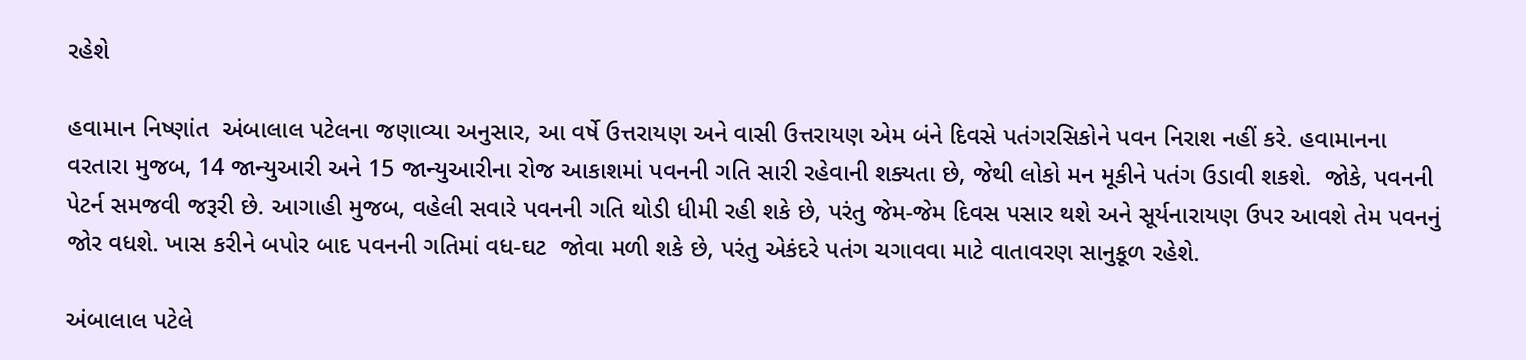રહેશે

હવામાન નિષ્ણાંત  અંબાલાલ પટેલના જણાવ્યા અનુસાર, આ વર્ષે ઉત્તરાયણ અને વાસી ઉત્તરાયણ એમ બંને દિવસે પતંગરસિકોને પવન નિરાશ નહીં કરે. હવામાનના વરતારા મુજબ, 14 જાન્યુઆરી અને 15 જાન્યુઆરીના રોજ આકાશમાં પવનની ગતિ સારી રહેવાની શક્યતા છે, જેથી લોકો મન મૂકીને પતંગ ઉડાવી શકશે.  જોકે, પવનની પેટર્ન સમજવી જરૂરી છે. આગાહી મુજબ, વહેલી સવારે પવનની ગતિ થોડી ધીમી રહી શકે છે, પરંતુ જેમ-જેમ દિવસ પસાર થશે અને સૂર્યનારાયણ ઉપર આવશે તેમ પવનનું જોર વધશે. ખાસ કરીને બપોર બાદ પવનની ગતિમાં વધ-ઘટ  જોવા મળી શકે છે, પરંતુ એકંદરે પતંગ ચગાવવા માટે વાતાવરણ સાનુકૂળ રહેશે.

અંબાલાલ પટેલે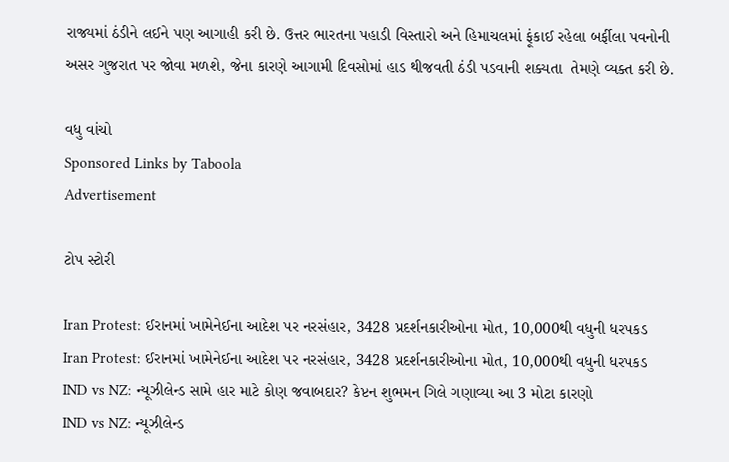રાજ્યમાં ઠંડીને લઈને પણ આગાહી કરી છે. ઉત્તર ભારતના પહાડી વિસ્તારો અને હિમાચલમાં ફૂંકાઈ રહેલા બર્ફીલા પવનોની અસર ગુજરાત પર જોવા મળશે, જેના કારણે આગામી દિવસોમાં હાડ થીજવતી ઠંડી પડવાની શક્યતા  તેમણે વ્યક્ત કરી છે.

વધુ વાંચો
Sponsored Links by Taboola
Advertisement

ટોપ સ્ટોરી

Iran Protest: ઈરાનમાં ખામેનેઈના આદેશ પર નરસંહાર, 3428 પ્રદર્શનકારીઓના મોત, 10,000થી વધુની ધરપકડ
Iran Protest: ઈરાનમાં ખામેનેઈના આદેશ પર નરસંહાર, 3428 પ્રદર્શનકારીઓના મોત, 10,000થી વધુની ધરપકડ
IND vs NZ: ન્યૂઝીલેન્ડ સામે હાર માટે કોણ જવાબદાર? કેપ્ટન શુભમન ગિલે ગણાવ્યા આ 3 મોટા કારણો
IND vs NZ: ન્યૂઝીલેન્ડ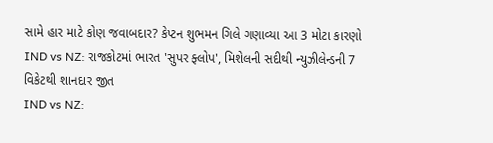સામે હાર માટે કોણ જવાબદાર? કેપ્ટન શુભમન ગિલે ગણાવ્યા આ 3 મોટા કારણો
IND vs NZ: રાજકોટમાં ભારત 'સુપર ફ્લોપ', મિશેલની સદીથી ન્યુઝીલેન્ડની 7 વિકેટથી શાનદાર જીત
IND vs NZ: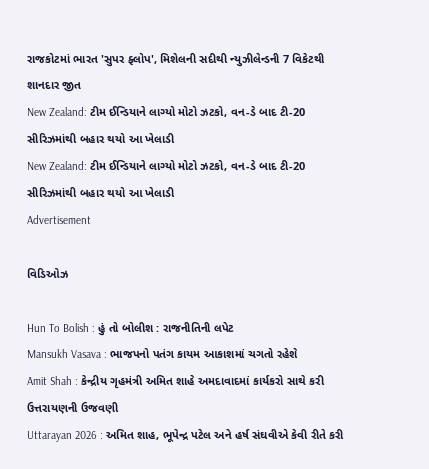રાજકોટમાં ભારત 'સુપર ફ્લોપ', મિશેલની સદીથી ન્યુઝીલેન્ડની 7 વિકેટથી શાનદાર જીત
New Zealand: ટીમ ઈન્ડિયાને લાગ્યો મોટો ઝટકો, વન-ડે બાદ ટી-20 સીરિઝમાંથી બહાર થયો આ ખેલાડી
New Zealand: ટીમ ઈન્ડિયાને લાગ્યો મોટો ઝટકો, વન-ડે બાદ ટી-20 સીરિઝમાંથી બહાર થયો આ ખેલાડી
Advertisement

વિડિઓઝ

Hun To Bolish : હું તો બોલીશ : રાજનીતિની લપેટ
Mansukh Vasava : ભાજપનો પતંગ કાયમ આકાશમાં ચગતો રહેશે
Amit Shah : કેન્દ્રીય ગૃહમંત્રી અમિત શાહે અમદાવાદમાં કાર્યકરો સાથે કરી ઉત્તરાયણની ઉજવણી
Uttarayan 2026 : અમિત શાહ, ભૂપેન્દ્ર પટેલ અને હર્ષ સંઘવીએ કેવી રીતે કરી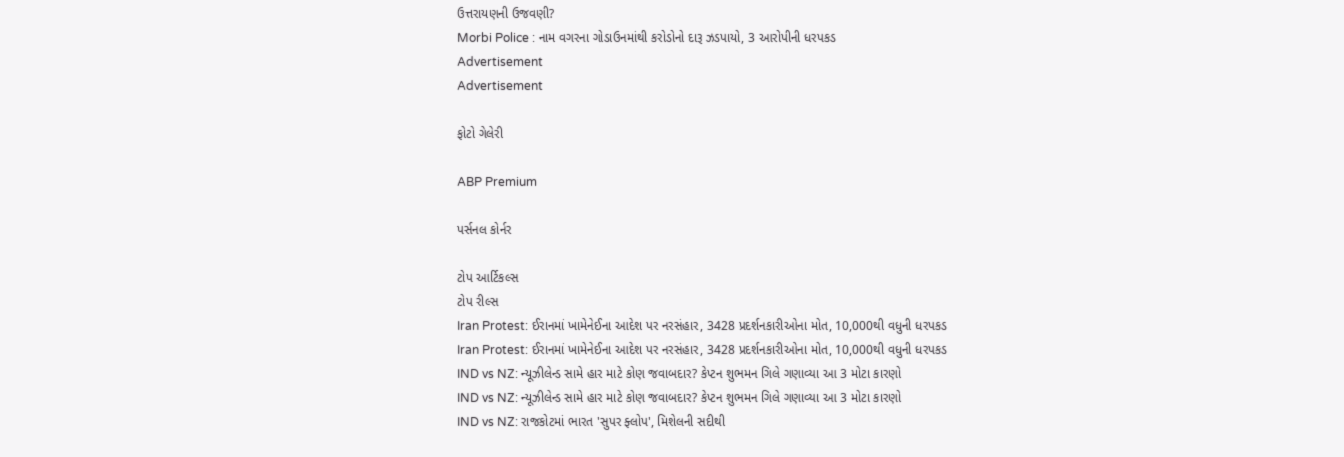ઉત્તરાયણની ઉજવણી?
Morbi Police : નામ વગરના ગોડાઉનમાંથી કરોડોનો દારૂ ઝડપાયો, 3 આરોપીની ધરપકડ
Advertisement
Advertisement

ફોટો ગેલેરી

ABP Premium

પર્સનલ કોર્નર

ટોપ આર્ટિકલ્સ
ટોપ રીલ્સ
Iran Protest: ઈરાનમાં ખામેનેઈના આદેશ પર નરસંહાર, 3428 પ્રદર્શનકારીઓના મોત, 10,000થી વધુની ધરપકડ
Iran Protest: ઈરાનમાં ખામેનેઈના આદેશ પર નરસંહાર, 3428 પ્રદર્શનકારીઓના મોત, 10,000થી વધુની ધરપકડ
IND vs NZ: ન્યૂઝીલેન્ડ સામે હાર માટે કોણ જવાબદાર? કેપ્ટન શુભમન ગિલે ગણાવ્યા આ 3 મોટા કારણો
IND vs NZ: ન્યૂઝીલેન્ડ સામે હાર માટે કોણ જવાબદાર? કેપ્ટન શુભમન ગિલે ગણાવ્યા આ 3 મોટા કારણો
IND vs NZ: રાજકોટમાં ભારત 'સુપર ફ્લોપ', મિશેલની સદીથી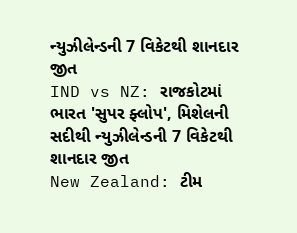ન્યુઝીલેન્ડની 7 વિકેટથી શાનદાર જીત
IND vs NZ: રાજકોટમાં ભારત 'સુપર ફ્લોપ', મિશેલની સદીથી ન્યુઝીલેન્ડની 7 વિકેટથી શાનદાર જીત
New Zealand: ટીમ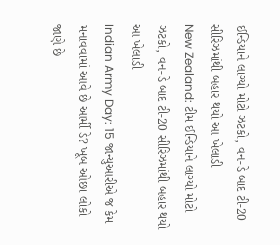ઈન્ડિયાને લાગ્યો મોટો ઝટકો, વન-ડે બાદ ટી-20 સીરિઝમાંથી બહાર થયો આ ખેલાડી
New Zealand: ટીમ ઈન્ડિયાને લાગ્યો મોટો ઝટકો, વન-ડે બાદ ટી-20 સીરિઝમાંથી બહાર થયો આ ખેલાડી
Indian Army Day: 15 જાન્યુઆરીએ જ કેમ મનાવવામાં આવે છે આર્મી ડે? ખૂબ ઓછા લોકો જાણે છે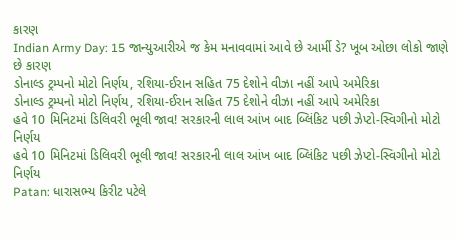કારણ
Indian Army Day: 15 જાન્યુઆરીએ જ કેમ મનાવવામાં આવે છે આર્મી ડે? ખૂબ ઓછા લોકો જાણે છે કારણ
ડોનાલ્ડ ટ્રમ્પનો મોટો નિર્ણય, રશિયા-ઈરાન સહિત 75 દેશોને વીઝા નહીં આપે અમેરિકા
ડોનાલ્ડ ટ્રમ્પનો મોટો નિર્ણય, રશિયા-ઈરાન સહિત 75 દેશોને વીઝા નહીં આપે અમેરિકા
હવે 10 મિનિટમાં ડિલિવરી ભૂલી જાવ! સરકારની લાલ આંખ બાદ બ્લિંકિટ પછી ઝેપ્ટો-સ્વિગીનો મોટો નિર્ણય
હવે 10 મિનિટમાં ડિલિવરી ભૂલી જાવ! સરકારની લાલ આંખ બાદ બ્લિંકિટ પછી ઝેપ્ટો-સ્વિગીનો મોટો નિર્ણય
Patan: ધારાસભ્ય કિરીટ પટેલે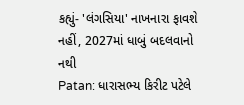કહ્યું- 'લંગસિયા' નાખનારા ફાવશે નહીં, 2027માં ધાબું બદલવાનો નથી
Patan: ધારાસભ્ય કિરીટ પટેલે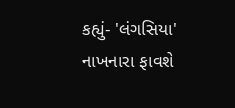કહ્યું- 'લંગસિયા' નાખનારા ફાવશે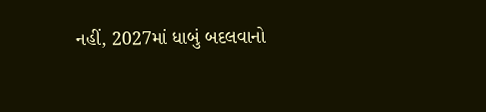નહીં, 2027માં ધાબું બદલવાનો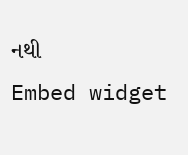નથી
Embed widget